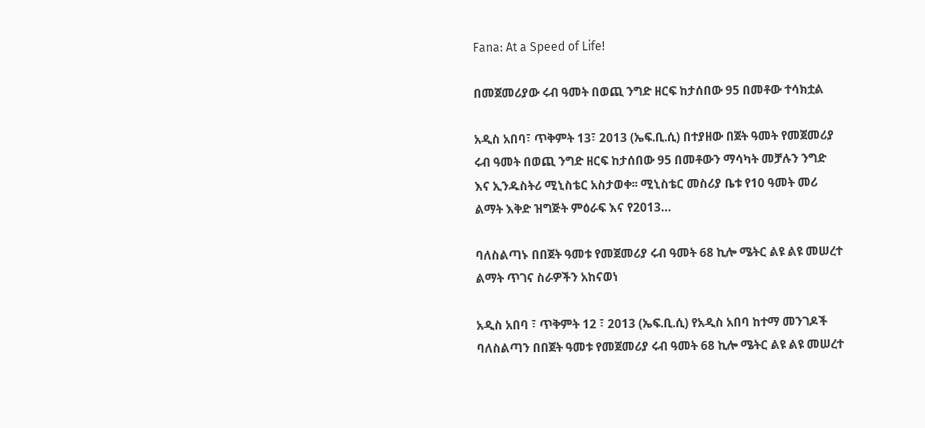Fana: At a Speed of Life!

በመጀመሪያው ሩብ ዓመት በወጪ ንግድ ዘርፍ ከታሰበው 95 በመቶው ተሳክቷል

አዲስ አበባ፣ ጥቅምት 13፣ 2013 (ኤፍ.ቢ.ሲ) በተያዘው በጀት ዓመት የመጀመሪያ ሩብ ዓመት በወጪ ንግድ ዘርፍ ከታሰበው 95 በመቶውን ማሳካት መቻሉን ንግድ እና ኢንዱስትሪ ሚኒስቴር አስታወቀ፡፡ ሚኒስቴር መስሪያ ቤቱ የ10 ዓመት መሪ ልማት እቅድ ዝግጅት ምዕራፍ እና የ2013…

ባለስልጣኑ በበጀት ዓመቱ የመጀመሪያ ሩብ ዓመት 68 ኪሎ ሜትር ልዩ ልዩ መሠረተ ልማት ጥገና ስራዎችን አከናወነ

አዲስ አበባ ፣ ጥቅምት 12 ፣ 2013 (ኤፍ.ቢ.ሲ) የአዲስ አበባ ከተማ መንገዶች ባለስልጣን በበጀት ዓመቱ የመጀመሪያ ሩብ ዓመት 68 ኪሎ ሜትር ልዩ ልዩ መሠረተ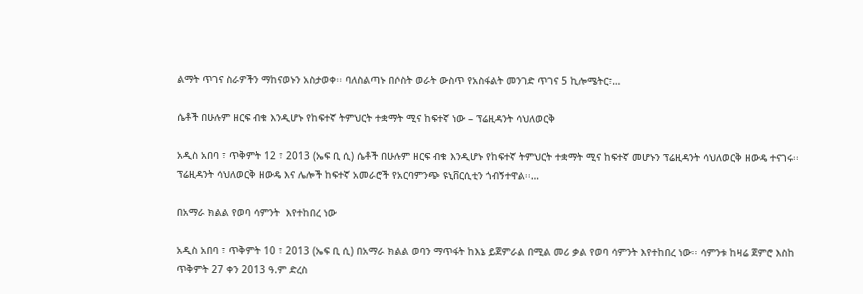ልማት ጥገና ስራዎችን ማከናወኑን አስታወቀ፡፡ ባለስልጣኑ በሶስት ወራት ውስጥ የአስፋልት መንገድ ጥገና 5 ኪሎሜትር፣…

ሴቶች በሁሉም ዘርፍ ብቁ እንዲሆኑ የከፍተኛ ትምህርት ተቋማት ሚና ከፍተኛ ነው – ፕሬዚዳንት ሳህለወርቅ

አዲስ አበባ ፣ ጥቅምት 12 ፣ 2013 (ኤፍ ቢ ሲ) ሴቶች በሁሉም ዘርፍ ብቁ እንዲሆኑ የከፍተኛ ትምህርት ተቋማት ሚና ከፍተኛ መሆኑን ፕሬዚዳንት ሳህለወርቅ ዘውዴ ተናገሩ፡፡ ፕሬዚዳንት ሳህለወርቅ ዘውዴ እና ሌሎች ከፍተኛ አመራሮች የአርባምንጭ ዩኒቨርሲቲን ጎብኝተዋል፡፡…

በአማራ ክልል የወባ ሳምንት  እየተከበረ ነው

አዲስ አበባ ፣ ጥቅምት 10 ፣ 2013 (ኤፍ ቢ ሲ) በአማራ ክልል ወባን ማጥፋት ከእኔ ይጀምራል በሚል መሪ ቃል የወባ ሳምንት እየተከበረ ነው፡፡ ሳምንቱ ከዛሬ ጀምሮ እስከ ጥቅምት 27 ቀን 2013 ዓ.ም ድረስ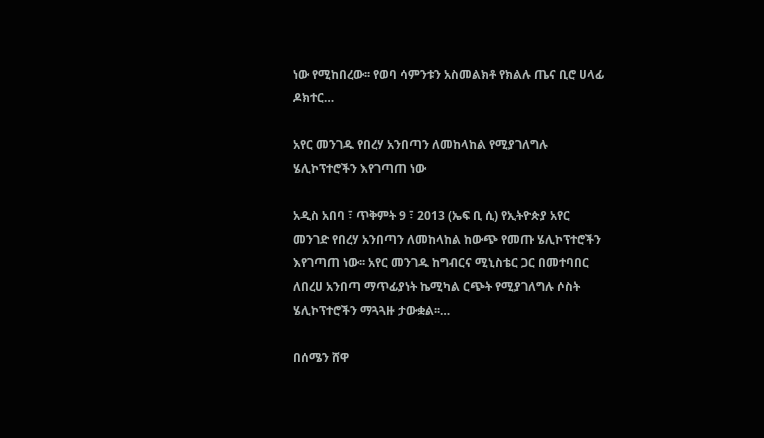ነው የሚከበረው፡፡ የወባ ሳምንቱን አስመልክቶ የክልሉ ጤና ቢሮ ሀላፊ ዶክተር…

አየር መንገዱ የበረሃ አንበጣን ለመከላከል የሚያገለግሉ ሄሊኮፕተሮችን እየገጣጠ ነው

አዲስ አበባ ፣ ጥቅምት 9 ፣ 2013 (ኤፍ ቢ ሲ) የኢትዮጵያ አየር መንገድ የበረሃ አንበጣን ለመከላከል ከውጭ የመጡ ሄሊኮፕተሮችን እየገጣጠ ነው፡፡ አየር መንገዱ ከግብርና ሚኒስቴር ጋር በመተባበር ለበረሀ አንበጣ ማጥፊያነት ኬሚካል ርጭት የሚያገለግሉ ሶስት ሄሊኮፕተሮችን ማጓጓዙ ታውቋል፡፡…

በሰሜን ሸዋ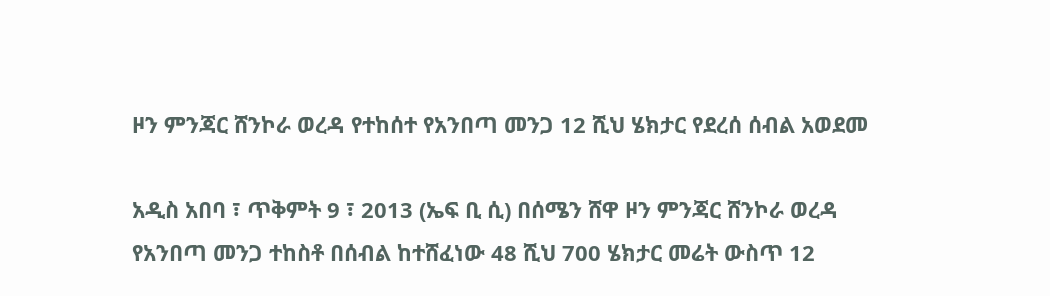ዞን ምንጃር ሸንኮራ ወረዳ የተከሰተ የአንበጣ መንጋ 12 ሺህ ሄክታር የደረሰ ሰብል አወደመ

አዲስ አበባ ፣ ጥቅምት 9 ፣ 2013 (ኤፍ ቢ ሲ) በሰሜን ሸዋ ዞን ምንጃር ሸንኮራ ወረዳ የአንበጣ መንጋ ተከስቶ በሰብል ከተሸፈነው 48 ሺህ 700 ሄክታር መሬት ውስጥ 12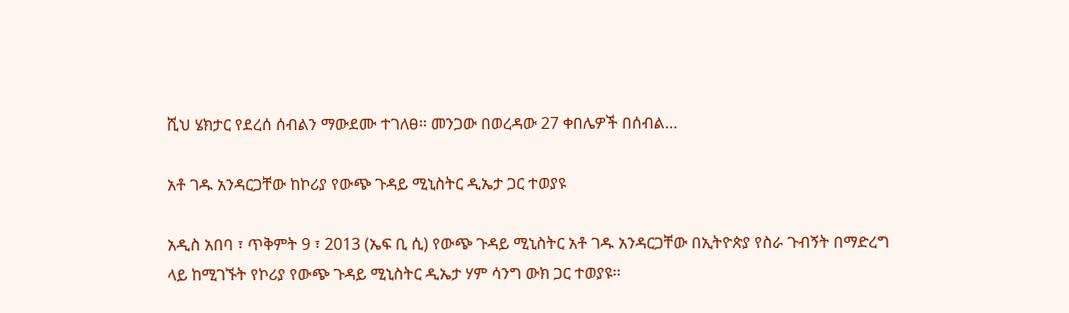ሺህ ሄክታር የደረሰ ሰብልን ማውደሙ ተገለፀ፡፡ መንጋው በወረዳው 27 ቀበሌዎች በሰብል…

አቶ ገዱ አንዳርጋቸው ከኮሪያ የውጭ ጉዳይ ሚኒስትር ዲኤታ ጋር ተወያዩ

አዲስ አበባ ፣ ጥቅምት 9 ፣ 2013 (ኤፍ ቢ ሲ) የውጭ ጉዳይ ሚኒስትር አቶ ገዱ አንዳርጋቸው በኢትዮጵያ የስራ ጉብኝት በማድረግ ላይ ከሚገኙት የኮሪያ የውጭ ጉዳይ ሚኒስትር ዲኤታ ሃም ሳንግ ውክ ጋር ተወያዩ፡፡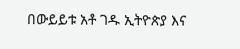በውይይቱ አቶ ገዱ ኢትዮጵያ እና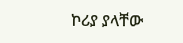ኮሪያ ያላቸው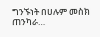ግንኙነት በሀሉም መስክ ጠንካራ…